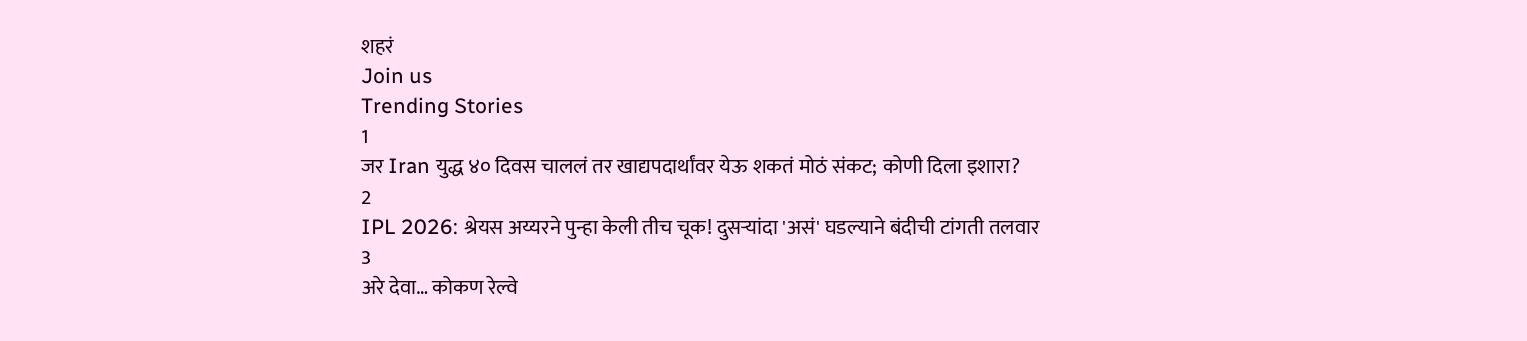शहरं
Join us
Trending Stories
1
जर Iran युद्ध ४० दिवस चाललं तर खाद्यपदार्थांवर येऊ शकतं मोठं संकट; कोणी दिला इशारा?
2
IPL 2026: श्रेयस अय्यरने पुन्हा केली तीच चूक! दुसऱ्यांदा 'असं' घडल्याने बंदीची टांगती तलवार
3
अरे देवा… कोकण रेल्वे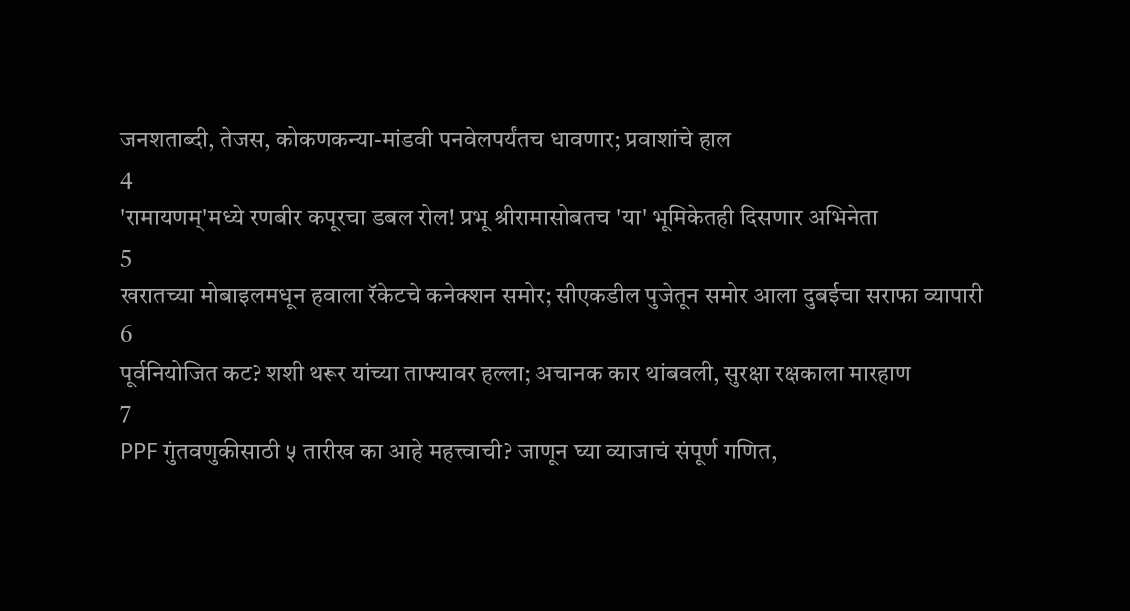जनशताब्दी, तेजस, कोकणकन्या-मांडवी पनवेलपर्यंतच धावणार; प्रवाशांचे हाल
4
'रामायणम्'मध्ये रणबीर कपूरचा डबल रोल! प्रभू श्रीरामासोबतच 'या' भूमिकेतही दिसणार अभिनेता
5
खरातच्या मोबाइलमधून हवाला रॅकेटचे कनेक्शन समोर; सीएकडील पुजेतून समोर आला दुबईचा सराफा व्यापारी
6
पूर्वनियोजित कट? शशी थरूर यांच्या ताफ्यावर हल्ला; अचानक कार थांबवली, सुरक्षा रक्षकाला मारहाण
7
PPF गुंतवणुकीसाठी ५ तारीख का आहे महत्त्वाची? जाणून घ्या व्याजाचं संपूर्ण गणित,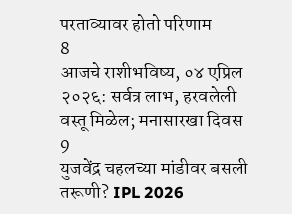परताव्यावर होतो परिणाम
8
आजचे राशीभविष्य, ०४ एप्रिल २०२६: सर्वत्र लाभ, हरवलेली वस्तू मिळेल; मनासारखा दिवस
9
युजवेंद्र चहलच्या मांडीवर बसली तरूणी? IPL 2026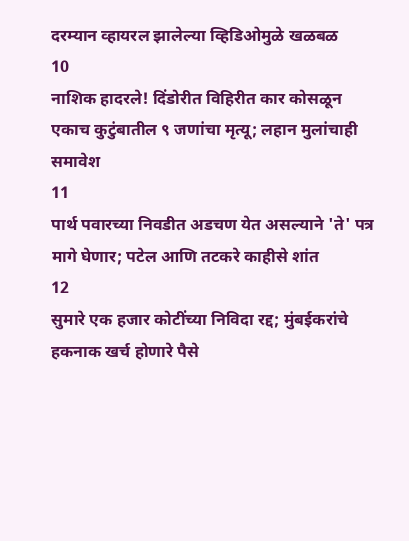दरम्यान व्हायरल झालेल्या व्हिडिओमुळे खळबळ
10
नाशिक हादरले! दिंडोरीत विहिरीत कार कोसळून एकाच कुटुंबातील ९ जणांचा मृत्यू; लहान मुलांचाही समावेश
11
पार्थ पवारच्या निवडीत अडचण येत असल्याने 'ते' पत्र मागे घेणार; पटेल आणि तटकरे काहीसे शांत
12
सुमारे एक हजार कोटींच्या निविदा रद्द; मुंबईकरांचे हकनाक खर्च होणारे पैसे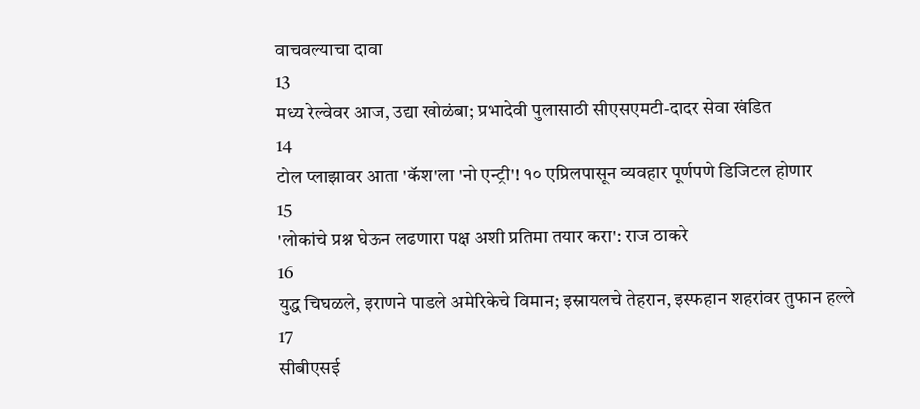वाचवल्याचा दावा
13
मध्य रेल्वेवर आज, उद्या खोळंबा; प्रभादेवी पुलासाठी सीएसएमटी-दादर सेवा खंडित
14
टोल प्लाझावर आता 'कॅश'ला 'नो एन्ट्री'! १० एप्रिलपासून व्यवहार पूर्णपणे डिजिटल होणार
15
'लोकांचे प्रश्न घेऊन लढणारा पक्ष अशी प्रतिमा तयार करा': राज ठाकरे
16
युद्ध चिघळले, इराणने पाडले अमेरिकेचे विमान; इस्रायलचे तेहरान, इस्फहान शहरांवर तुफान हल्ले
17
सीबीएसई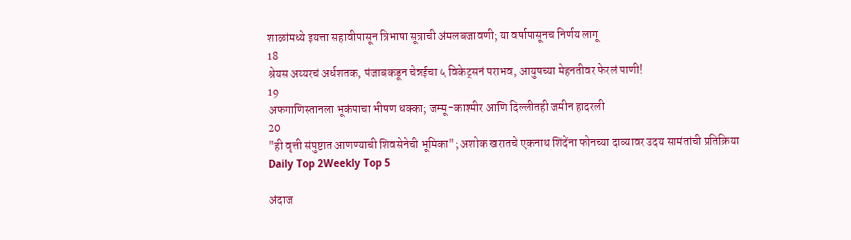शाळांमध्ये इयत्ता सहावीपासून त्रिभाषा सूत्राची अंमलबजावणी; या वर्षापासूनच निर्णय लागू
18
श्रेयस अय्यरचं अर्धशतक, पंजाबकडून चेन्नईचा ५ विकेट्सनं पराभव, आयुषच्या मेहनतीवर फेरलं पाणी!
19
अफगाणिस्तानला भूकंपाचा भीषण धक्का; जम्मू-काश्मीर आणि दिल्लीतही जमीन हादरली
20
"ही वृत्ती संपुष्टात आणण्याची शिवसेनेची भूमिका"; अशोक खरातचे एकनाथ शिंदेंना फोनच्या दाव्यावर उदय सामंतांची प्रतिक्रिया
Daily Top 2Weekly Top 5

अंदाज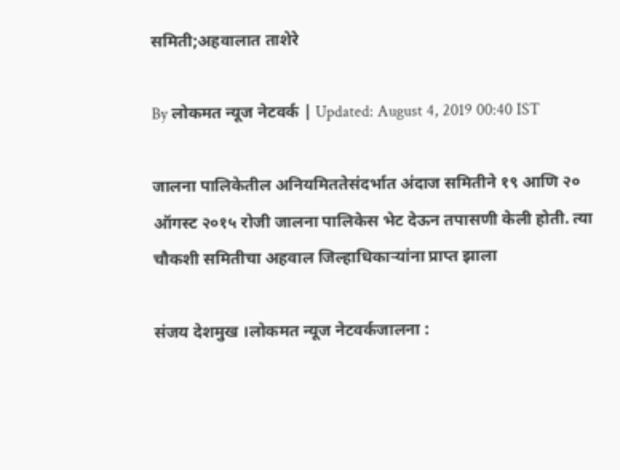समिती;अहवालात ताशेरे

By लोकमत न्यूज नेटवर्क | Updated: August 4, 2019 00:40 IST

जालना पालिकेतील अनियमिततेसंदर्भात अंदाज समितीने १९ आणि २० ऑगस्ट २०१५ रोजी जालना पालिकेस भेट देऊन तपासणी केली होती. त्या चौकशी समितीचा अहवाल जिल्हाधिकाऱ्यांना प्राप्त झाला

संजय देशमुख ।लोकमत न्यूज नेटवर्कजालना :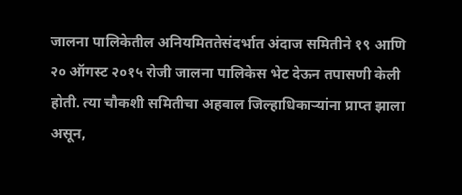जालना पालिकेतील अनियमिततेसंदर्भात अंदाज समितीने १९ आणि २० ऑगस्ट २०१५ रोजी जालना पालिकेस भेट देऊन तपासणी केली होती. त्या चौकशी समितीचा अहवाल जिल्हाधिकाऱ्यांना प्राप्त झाला असून,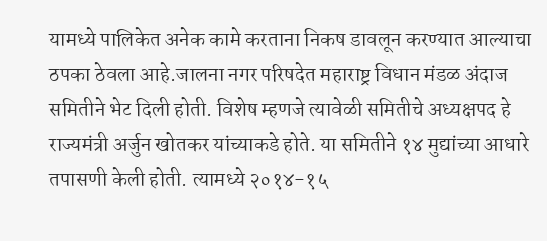यामध्ये पालिकेत अनेक कामे करताना निकष डावलून करण्यात आल्याचा ठपका ठेवला आहे.जालना नगर परिषदेत महाराष्ट्र विधान मंडळ अंदाज समितीने भेट दिली होती. विशेष म्हणजे त्यावेळी समितीचे अध्यक्षपद हे राज्यमंत्री अर्जुन खोतकर यांच्याकडे होते. या समितीने १४ मुद्यांच्या आधारे तपासणी केली होती. त्यामध्ये २०१४-१५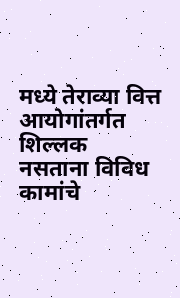मध्ये तेराव्या वित्त आयोगांतर्गत शिल्लक नसताना विविध कामांचे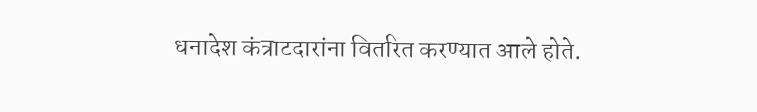धनादेश कंत्राटदारांना वितरित करण्यात आले होते.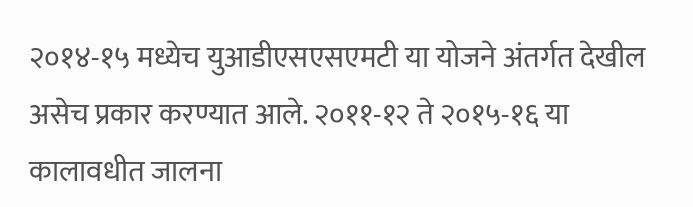२०१४-१५ मध्येच युआडीएसएसएमटी या योजने अंतर्गत देखील असेच प्रकार करण्यात आले. २०११-१२ ते २०१५-१६ या कालावधीत जालना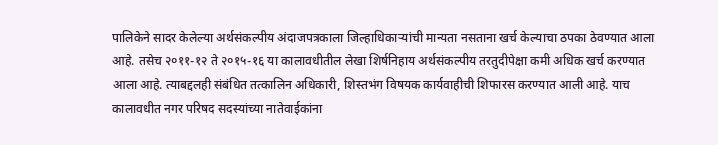पालिकेने सादर केलेल्या अर्थसंकल्पीय अंदाजपत्रकाला जिल्हाधिकाऱ्यांची मान्यता नसताना खर्च केल्याचा ठपका ठेवण्यात आला आहे. तसेच २०११-१२ ते २०१५-१६ या कालावधीतील लेखा शिर्षनिहाय अर्थसंकल्पीय तरतुदीपेक्षा कमी अधिक खर्च करण्यात आला आहे. त्याबद्दलही संबंधित तत्कालिन अधिकारी, शिस्तभंग विषयक कार्यवाहीची शिफारस करण्यात आली आहे. याच कालावधीत नगर परिषद सदस्यांच्या नातेवाईकांना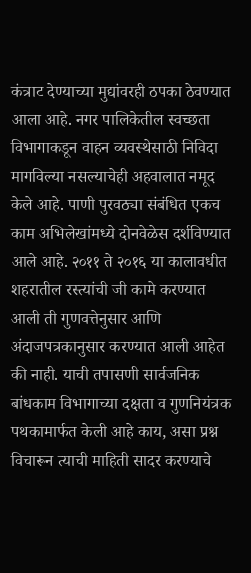कंत्राट देण्याच्या मुद्यांवरही ठपका ठेवण्यात आला आहे. नगर पालिकेतील स्वच्छता विभागाकडून वाहन व्यवस्थेसाठी निविदा मागविल्या नसल्याचेही अहवालात नमूद केले आहे. पाणी पुरवठ्या संबंधित एकच काम अभिलेखांमध्ये दोनवेळेस दर्शविण्यात आले आहे. २०११ ते २०१६ या कालावधीत शहरातील रस्त्यांची जी कामे करण्यात आली ती गुणवत्तेनुसार आणि अंदाजपत्रकानुसार करण्यात आली आहेत की नाही. याची तपासणी सार्वजनिक बांधकाम विभागाच्या दक्षता व गुणनियंत्रक पथकामार्फत केली आहे काय, असा प्रश्न विचारून त्याची माहिती सादर करण्याचे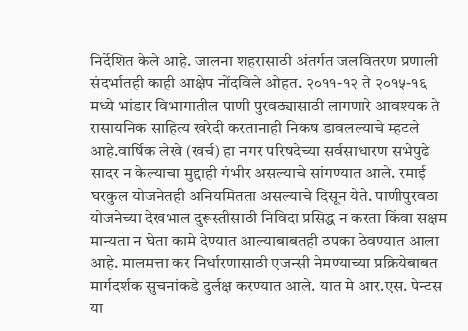निर्देशित केले आहे. जालना शहरासाठी अंतर्गत जलवितरण प्रणाली संदर्भातही काही आक्षेप नोंदविले ओहत. २०११-१२ ते २०१५-१६ मध्ये भांडार विभागातील पाणी पुरवठ्यासाठी लागणारे आवश्यक ते रासायनिक साहित्य खरेदी करतानाही निकष डावलल्याचे म्हटले आहे.वार्षिक लेखे (खर्च) हा नगर परिषदेच्या सर्वसाधारण सभेपुढे सादर न केल्याचा मुद्दाही गंभीर असल्याचे सांगण्यात आले. रमाई घरकुल योजनेतही अनियमितता असल्याचे दिसून येते. पाणीपुरवठा योजनेच्या देखभाल दुरूस्तीसाठी निविदा प्रसिद्ध न करता किंवा सक्षम मान्यता न घेता कामे देण्यात आल्याबाबतही ठपका ठेवण्यात आला आहे. मालमत्ता कर निर्धारणासाठी एजन्सी नेमण्याच्या प्रक्रियेबाबत मार्गदर्शक सुचनांकडे दुर्लक्ष करण्यात आले. यात मे आर.एस. पेन्टस या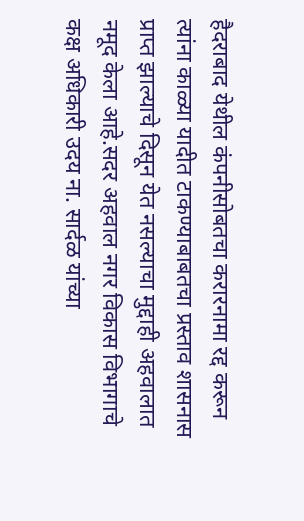हैदराबाद येथील कंपनीसोबतचा करारनामा रद्द करून त्यांना काळ्या यादीत टाकण्याबाबतचा प्रस्ताव शासनास प्राप्त झाल्याचे दिसून येत नसल्याचा मुद्दाही अहवालात नमूद केला आहे.सदर अहवाल नगर विकास विभागाचे कक्ष अधिकारी उदय ना. सार्दळ यांच्या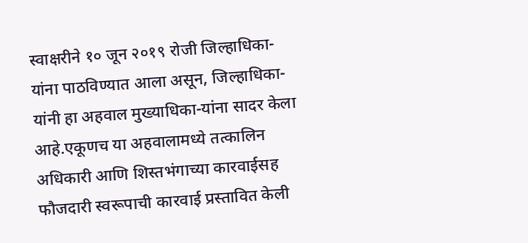स्वाक्षरीने १० जून २०१९ रोजी जिल्हाधिका-यांना पाठविण्यात आला असून, जिल्हाधिका-यांनी हा अहवाल मुख्याधिका-यांना सादर केला आहे.एकूणच या अहवालामध्ये तत्कालिन अधिकारी आणि शिस्तभंगाच्या कारवाईसह फौजदारी स्वरूपाची कारवाई प्रस्तावित केली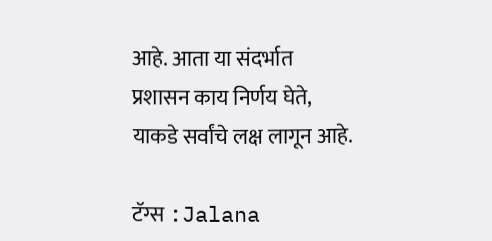आहे. आता या संदर्भात प्रशासन काय निर्णय घेते, याकडे सर्वांचे लक्ष लागून आहे.

टॅग्स :Jalana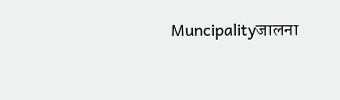Muncipalityजालना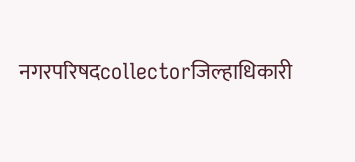नगरपरिषदcollectorजिल्हाधिकारी